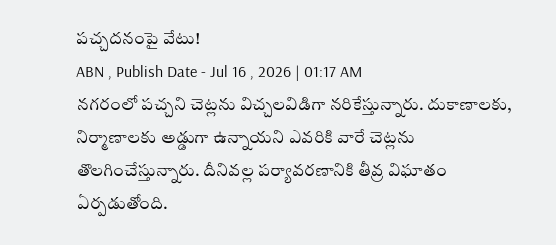పచ్చదనంపై వేటు!
ABN , Publish Date - Jul 16 , 2026 | 01:17 AM
నగరంలో పచ్చని చెట్లను విచ్చలవిడిగా నరికేస్తున్నారు. దుకాణాలకు, నిర్మాణాలకు అడ్డుగా ఉన్నాయని ఎవరికి వారే చెట్లను తొలగించేస్తున్నారు. దీనివల్ల పర్యావరణానికి తీవ్ర విఘాతం ఏర్పడుతోంది.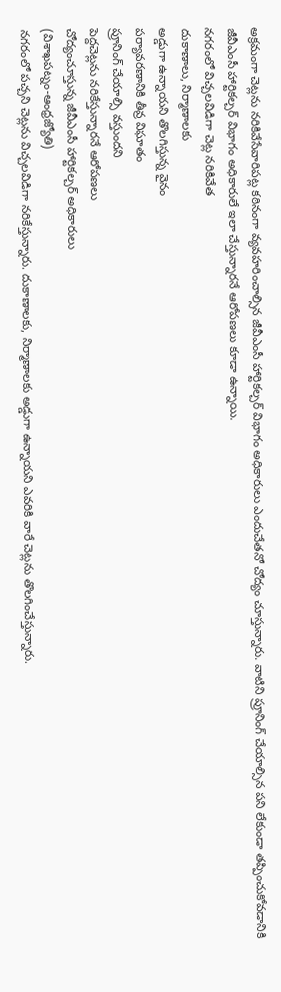అక్రమంగా చెట్లను నరికివేసేవారిపట్ల కఠినంగా వ్యవహరించాల్సిన జీవీఎంసీ హార్టికల్చర్ విభాగం అధికారులు ఎందుచేతనో చోద్యం చూస్తున్నారు. వాటిని ప్రూనింగ్ చేయాల్సిన పని లేకుండా తప్పించుకోవడానికి జీవీఎంసీ హార్టికల్చర్ విభాగం అధికారులే ఇలా చేస్తున్నారనే ఆరోపణలు కూడా ఉన్నాయి.
నగరంలో విచ్చలవిడిగా చెట్ల నరికివేత
దుకాణాలు, నిర్మాణాలకు
అడ్డుగా ఉన్నాయని తొలగిస్తున్న వైనం
పర్యావరణానికి తీవ్ర విఘాతం
ప్రూనింగ్ చేయాల్సి వస్తుందని
పెద్దచెట్లను నరికేస్తున్నారనే ఆరోపణలు
చోద్యంచూస్తున్న జీవీఎంసీ హార్టికల్చర్ అధికారులు
(విశాఖపట్నం-ఆంధ్రజ్యోతి)
నగరంలో పచ్చని చెట్లను విచ్చలవిడిగా నరికేస్తున్నారు. దుకాణాలకు, నిర్మాణాలకు అడ్డుగా ఉన్నాయని ఎవరికి వారే చెట్లను తొలగించేస్తున్నారు.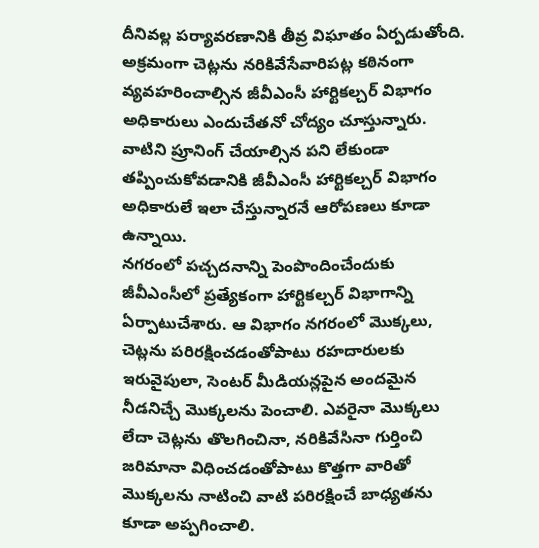దీనివల్ల పర్యావరణానికి తీవ్ర విఘాతం ఏర్పడుతోంది. అక్రమంగా చెట్లను నరికివేసేవారిపట్ల కఠినంగా వ్యవహరించాల్సిన జీవీఎంసీ హార్టికల్చర్ విభాగం అధికారులు ఎందుచేతనో చోద్యం చూస్తున్నారు. వాటిని ప్రూనింగ్ చేయాల్సిన పని లేకుండా తప్పించుకోవడానికి జీవీఎంసీ హార్టికల్చర్ విభాగం అధికారులే ఇలా చేస్తున్నారనే ఆరోపణలు కూడా ఉన్నాయి.
నగరంలో పచ్చదనాన్ని పెంపొందించేందుకు జీవీఎంసీలో ప్రత్యేకంగా హార్టికల్చర్ విభాగాన్ని ఏర్పాటుచేశారు. ఆ విభాగం నగరంలో మొక్కలు, చెట్లను పరిరక్షించడంతోపాటు రహదారులకు ఇరువైపులా, సెంటర్ మీడియన్లపైన అందమైన నీడనిచ్చే మొక్కలను పెంచాలి. ఎవరైనా మొక్కలు లేదా చెట్లను తొలగించినా, నరికివేసినా గుర్తించి జరిమానా విధించడంతోపాటు కొత్తగా వారితో మొక్కలను నాటించి వాటి పరిరక్షించే బాధ్యతను కూడా అప్పగించాలి.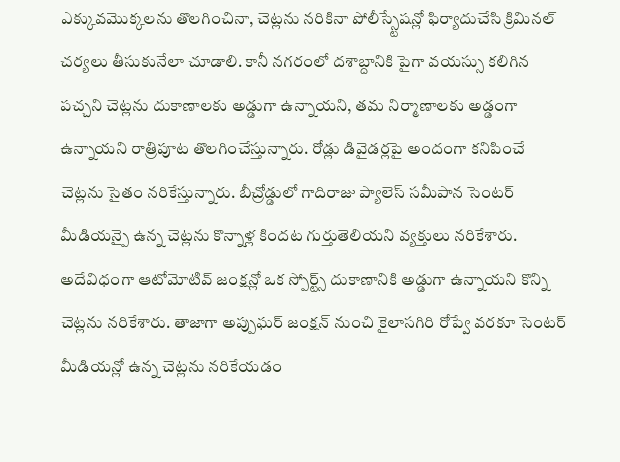ఎక్కువమొక్కలను తొలగించినా, చెట్లను నరికినా పోలీస్స్టేషన్లో ఫిర్యాదుచేసి క్రిమినల్ చర్యలు తీసుకునేలా చూడాలి. కానీ నగరంలో దశాబ్దానికి పైగా వయస్సు కలిగిన పచ్చని చెట్లను దుకాణాలకు అడ్డుగా ఉన్నాయని, తమ నిర్మాణాలకు అడ్డంగా ఉన్నాయని రాత్రిపూట తొలగించేస్తున్నారు. రోడ్లు డివైడర్లపై అందంగా కనిపించే చెట్లను సైతం నరికేస్తున్నారు. బీచ్రోడ్డులో గాదిరాజు ప్యాలెస్ సమీపాన సెంటర్ మీడియన్పై ఉన్న చెట్లను కొన్నాళ్ల కిందట గుర్తుతెలియని వ్యక్తులు నరికేశారు. అదేవిధంగా ఆటోమోటివ్ జంక్షన్లో ఒక స్పోర్ట్స్ దుకాణానికి అడ్డుగా ఉన్నాయని కొన్ని చెట్లను నరికేశారు. తాజాగా అప్పుఘర్ జంక్షన్ నుంచి కైలాసగిరి రోప్వే వరకూ సెంటర్ మీడియన్లో ఉన్న చెట్లను నరికేయడం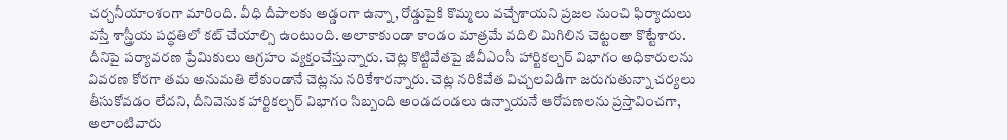చర్చనీయాంశంగా మారింది. వీధి దీపాలకు అడ్డంగా ఉన్నా, రోడ్డుపైకి కొమ్మలు వచ్చేశాయని ప్రజల నుంచి ఫిర్యాదులు వస్తే శాస్త్రీయ పద్ధతిలో కట్ చేయాల్సి ఉంటుంది. అలాకాకుండా కాండం మాత్రమే వదిలి మిగిలిన చెట్టంతా కొట్టేశారు. దీనిపై పర్యావరణ ప్రేమికులు ఆగ్రహం వ్యక్తంచేస్తున్నారు. చెట్ల కొట్టివేతపై జీవీఎంసీ హార్టికల్చర్ విభాగం అధికారులను వివరణ కోరగా తమ అనుమతి లేకుండానే చెట్లను నరికేశారన్నారు. చెట్ల నరికివేత విచ్చలవిడిగా జరుగుతున్నా చర్యలు తీసుకోవడం లేదని, దీనివెనుక హార్టికల్చర్ విభాగం సిబ్బంది అండదండలు ఉన్నాయనే ఆరోపణలను ప్రస్తావించగా, అలాంటివారు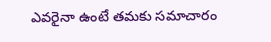ఎవరైనా ఉంటే తమకు సమాచారం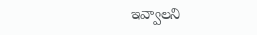ఇవ్వాలని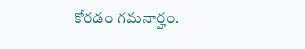కోరడం గమనార్హం.